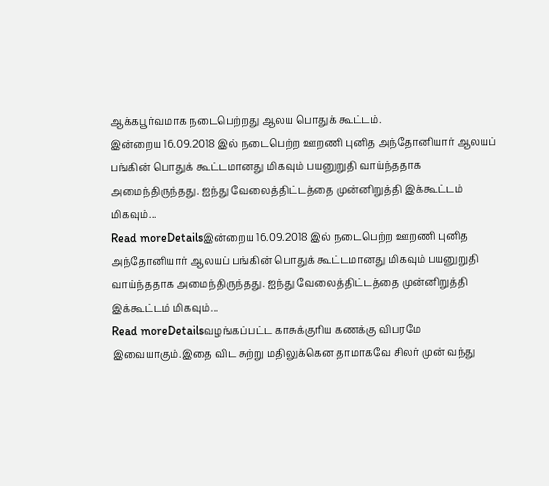ஆக்கபூர்வமாக நடைபெற்றது ஆலய பொதுக் கூட்டம்.
இன்றைய 16.09.2018 இல் நடைபெற்ற ஊறணி புனித அந்தோனியார் ஆலயப் பங்கின் பொதுக் கூட்டமானது மிகவும் பயனுறுதி வாய்ந்ததாக அமைந்திருந்தது. ஐந்து வேலைத்திட்டத்தை முன்னிறுத்தி இக்கூட்டம் மிகவும்...
Read moreDetailsஇன்றைய 16.09.2018 இல் நடைபெற்ற ஊறணி புனித அந்தோனியார் ஆலயப் பங்கின் பொதுக் கூட்டமானது மிகவும் பயனுறுதி வாய்ந்ததாக அமைந்திருந்தது. ஐந்து வேலைத்திட்டத்தை முன்னிறுத்தி இக்கூட்டம் மிகவும்...
Read moreDetailsவழங்கப்பட்ட காசுக்குரிய கணக்கு விபரமே இவையாகும்.இதை விட சுற்று மதிலுக்கென தாமாகவே சிலர் முன் வந்து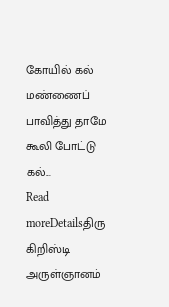கோயில் கல் மண்ணைப் பாவித்து தாமே கூலி போட்டு கல்...
Read moreDetailsதிரு கிறிஸ்டி அருள்ஞானம்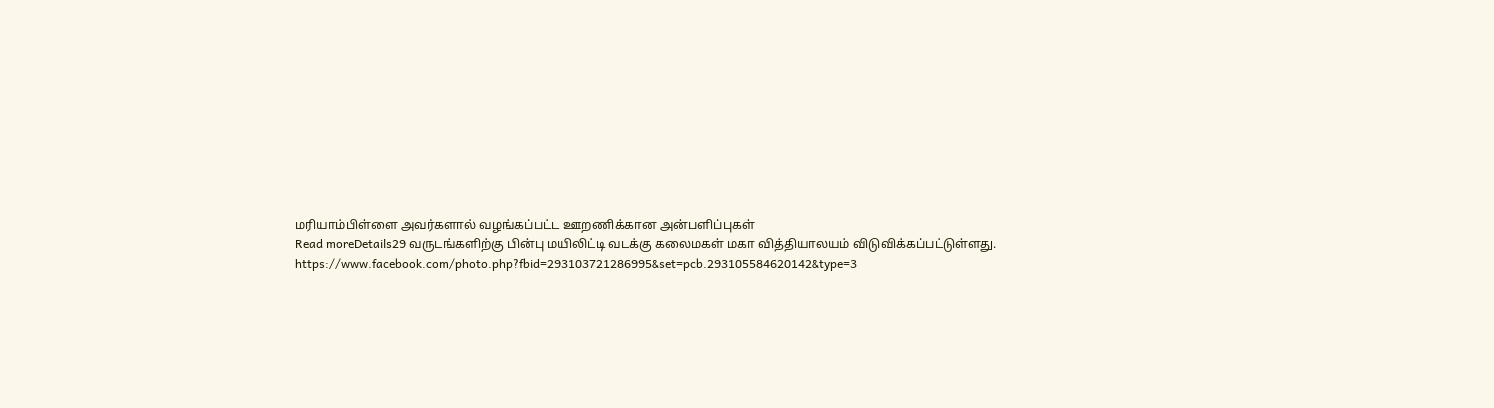மரியாம்பிள்ளை அவர்களால் வழங்கப்பட்ட ஊறணிக்கான அன்பளிப்புகள்
Read moreDetails29 வருடங்களிற்கு பின்பு மயிலிட்டி வடக்கு கலைமகள் மகா வித்தியாலயம் விடுவிக்கப்பட்டுள்ளது. https://www.facebook.com/photo.php?fbid=293103721286995&set=pcb.293105584620142&type=3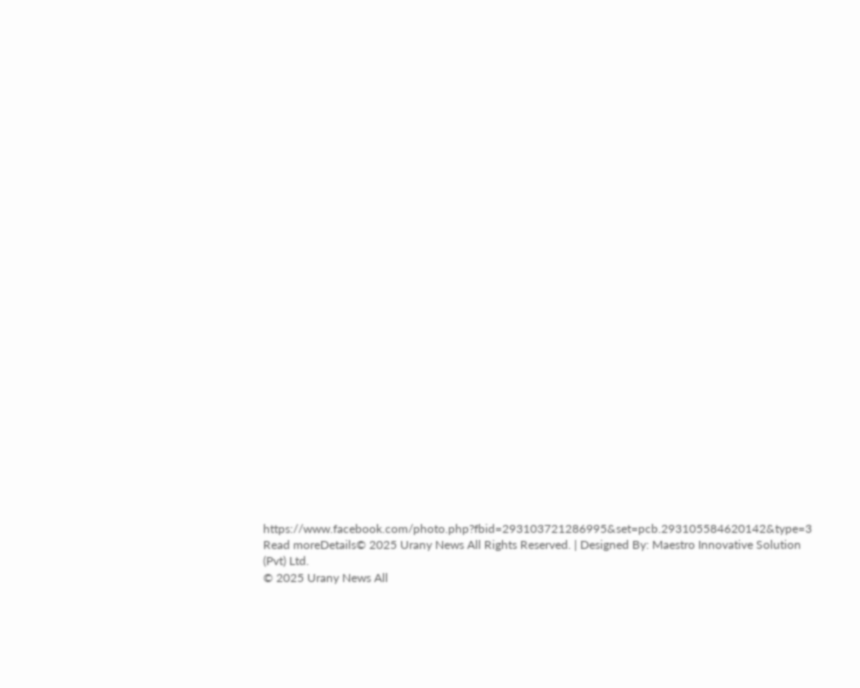https://www.facebook.com/photo.php?fbid=293103721286995&set=pcb.293105584620142&type=3
Read moreDetails© 2025 Urany News All Rights Reserved. | Designed By: Maestro Innovative Solution (Pvt) Ltd.
© 2025 Urany News All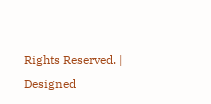Rights Reserved. | Designed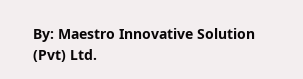By: Maestro Innovative Solution (Pvt) Ltd.